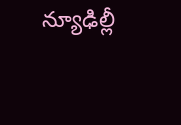న్యూఢిల్లీ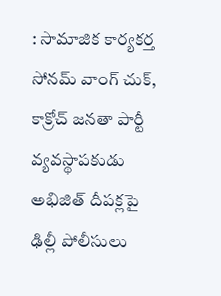: సామాజిక కార్యకర్త సోనమ్ వాంగ్ చుక్, కాక్రోచ్ జనతా పార్టీ వ్యవస్థాపకుడు అభిజిత్ దీపక్లపై ఢిల్లీ పోలీసులు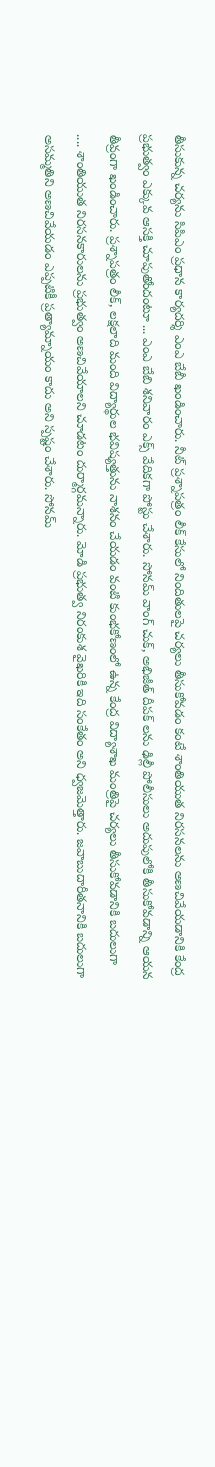తీసుకున్న చర్యను సిపిఎం ప్రధాన కార్యదర్శి ఎంఎ బేబీ ఖండించారు. నీట్ ప్రశ్నాపత్రం లీక్ కేసులో నిందితులపై చర్యలు తీసుకోవడం కంటే శాంతియుత నిరసనలను అణచివేయడానికి కేంద్ర ప్రభుత్వం ఎక్కువ ఆసక్తి చూపుతోందంటూ ... ఎంఎ బేబి శనివారం ఎక్స్ వేదికగా పోస్టు చేశారు. సోనమ్ వాంగ్ చుక్, అభిజీత్ దీపక్ లను ఢిల్లీ పోలీసులు అదుపులోకి తీసుకోవడాన్ని ఆయన తీవ్రంగా ఖండించారు. ప్రశ్నాపత్రం లీక్, లక్షలాది మంది విద్యార్థుల భవిష్యత్తును నాశనం చేయడం వంటి కుంభకోణంలో ఉన్న కేంద్ర విద్యాశాఖ మంత్రిపై చర్యలు తీసుకోవడానికి బదులుగా .... శాంతియుత నిరసనకారులను ప్రభుత్వం అణచివేయాలని చూడటం దుర్మార్గమన్నారు. మోడి ప్రభుత్వ నిరంకుశ వైఖరికి ఇది సంకేతం అని ధ్వజమెత్తారు. జవాబుదారీతనానికి బదులుగా అసమ్మతిని అణచివేయడం ఎప్పటికీ ప్రత్యామ్నాయం కాదు అని స్పష్టం చేశారు. సోనమ్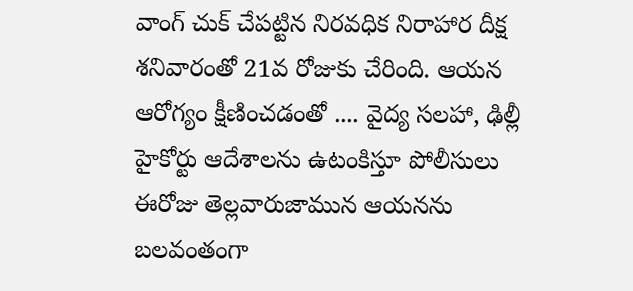వాంగ్ చుక్ చేపట్టిన నిరవధిక నిరాహార దీక్ష శనివారంతో 21వ రోజుకు చేరింది. ఆయన ఆరోగ్యం క్షీణించడంతో .... వైద్య సలహా, ఢిల్లీ హైకోర్టు ఆదేశాలను ఉటంకిస్తూ పోలీసులు ఈరోజు తెల్లవారుజామున ఆయనను బలవంతంగా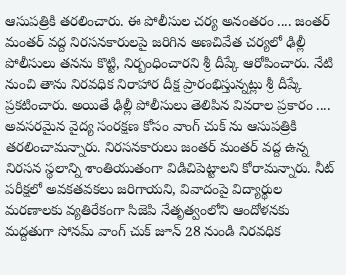ఆసుపత్రికి తరలించారు. ఈ పోలీసుల చర్య అనంతరం .... జంతర్ మంతర్ వద్ద నిరసనకారులపై జరిగిన అణచివేత చర్యలో ఢిల్లీ పోలీసులు తనను కొట్టి, నిర్బంధించారని శ్రీ దీప్కే ఆరోపించారు. నేటి నుంచి తాను నిరవధిక నిరాహార దీక్ష ప్రారంభిస్తున్నట్లు శ్రీ దీప్కే ప్రకటించారు. అయితే ఢిల్లీ పోలీసులు తెలిపిన వివరాల ప్రకారం .... అవసరమైన వైద్య సంరక్షణ కోసం వాంగ్ చుక్ ను ఆసుపత్రికి తరలించామన్నారు. నిరసనకారులు జంతర్ మంతర్ వద్ద ఉన్న నిరసన స్థలాన్ని శాంతియుతంగా విడిచిపెట్టాలని కోరామన్నారు. నీట్ పరీక్షలో అవకతవకలు జరిగాయని, వివాదంపై విద్యార్థుల మరణాలకు వ్యతిరేకంగా సిజెపి నేతృత్వంలోని ఆందోళనకు మద్దతుగా సోనమ్ వాంగ్ చుక్ జూన్ 28 నుండి నిరవధిక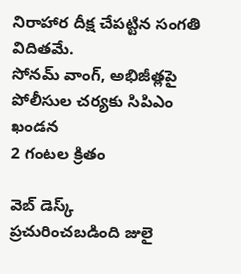నిరాహార దీక్ష చేపట్టిన సంగతి విదితమే.
సోనమ్ వాంగ్, అభిజీత్లపై పోలీసుల చర్యకు సిపిఎం ఖండన
2 గంటల క్రితం

వెబ్ డెస్క్
ప్రచురించబడింది జులై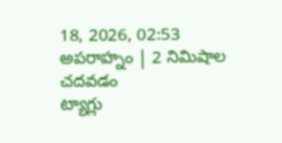18, 2026, 02:53 అపరాహ్నం | 2 నిమిషాల చదవడం
ట్యాగ్లు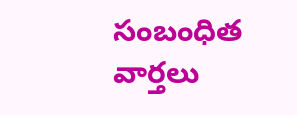సంబంధిత వార్తలు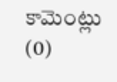కామెంట్లు (0)